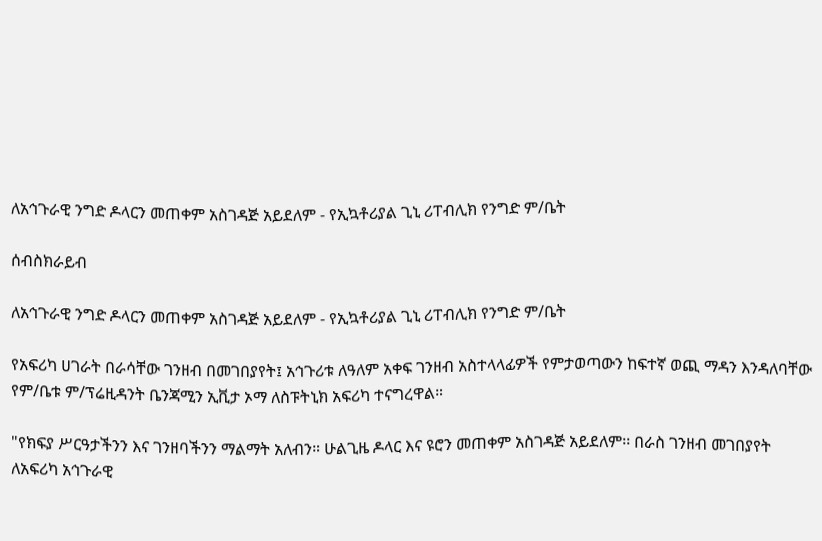ለአኅጉራዊ ንግድ ዶላርን መጠቀም አስገዳጅ አይደለም - የኢኳቶሪያል ጊኒ ሪፐብሊክ የንግድ ም/ቤት

ሰብስክራይብ

ለአኅጉራዊ ንግድ ዶላርን መጠቀም አስገዳጅ አይደለም - የኢኳቶሪያል ጊኒ ሪፐብሊክ የንግድ ም/ቤት

የአፍሪካ ሀገራት በራሳቸው ገንዘብ በመገበያየት፤ አኅጉሪቱ ለዓለም አቀፍ ገንዘብ አስተላላፊዎች የምታወጣውን ከፍተኛ ወጪ ማዳን እንዳለባቸው የም/ቤቱ ም/ፕሬዚዳንት ቤንጃሚን ኢቪታ ኦማ ለስፑትኒክ አፍሪካ ተናግረዋል።

"የክፍያ ሥርዓታችንን እና ገንዘባችንን ማልማት አለብን። ሁልጊዜ ዶላር እና ዩሮን መጠቀም አስገዳጅ አይደለም፡፡ በራስ ገንዘብ መገበያየት ለአፍሪካ አኅጉራዊ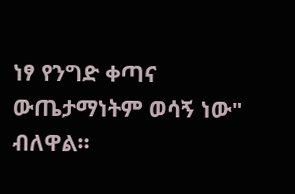ነፃ የንግድ ቀጣና ውጤታማነትም ወሳኝ ነው" ብለዋል።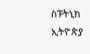ስፑትኒክ ኢትዮጵያ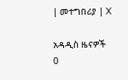| መተግበሪያ | X

አዳዲስ ዜናዎች
0